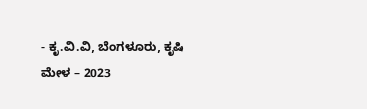- ಕೃ.ವಿ.ವಿ, ಬೆಂಗಳೂರು, ಕೃಷಿ ಮೇಳ – 2023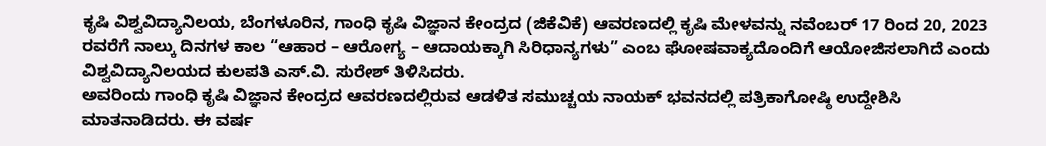ಕೃಷಿ ವಿಶ್ವವಿದ್ಯಾನಿಲಯ, ಬೆಂಗಳೂರಿನ, ಗಾಂಧಿ ಕೃಷಿ ವಿಜ್ಞಾನ ಕೇಂದ್ರದ (ಜಿಕೆವಿಕೆ) ಆವರಣದಲ್ಲಿ ಕೃಷಿ ಮೇಳವನ್ನು ನವೆಂಬರ್ 17 ರಿಂದ 20, 2023 ರವರೆಗೆ ನಾಲ್ಕು ದಿನಗಳ ಕಾಲ “ಆಹಾರ – ಆರೋಗ್ಯ – ಆದಾಯಕ್ಕಾಗಿ ಸಿರಿಧಾನ್ಯಗಳು” ಎಂಬ ಘೋಷವಾಕ್ಯದೊಂದಿಗೆ ಆಯೋಜಿಸಲಾಗಿದೆ ಎಂದು ವಿಶ್ವವಿದ್ಯಾನಿಲಯದ ಕುಲಪತಿ ಎಸ್.ವಿ. ಸುರೇಶ್ ತಿಳಿಸಿದರು.
ಅವರಿಂದು ಗಾಂಧಿ ಕೃಷಿ ವಿಜ್ಞಾನ ಕೇಂದ್ರದ ಆವರಣದಲ್ಲಿರುವ ಆಡಳಿತ ಸಮುಚ್ಚಯ ನಾಯಕ್ ಭವನದಲ್ಲಿ ಪತ್ರಿಕಾಗೋಷ್ಠಿ ಉದ್ದೇಶಿಸಿ ಮಾತನಾಡಿದರು. ಈ ವರ್ಷ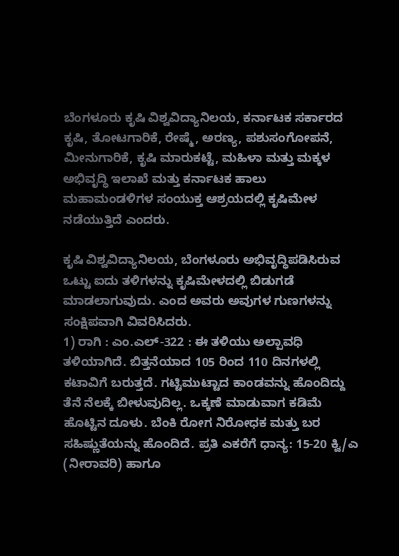ಬೆಂಗಳೂರು ಕೃಷಿ ವಿಶ್ವವಿದ್ಯಾನಿಲಯ, ಕರ್ನಾಟಕ ಸರ್ಕಾರದ ಕೃಷಿ, ತೋಟಗಾರಿಕೆ, ರೇಷ್ಮೆ, ಅರಣ್ಯ, ಪಶುಸಂಗೋಪನೆ, ಮೀನುಗಾರಿಕೆ, ಕೃಷಿ ಮಾರುಕಟ್ಟೆ, ಮಹಿಳಾ ಮತ್ತು ಮಕ್ಕಳ ಅಭಿವೃದ್ಧಿ ಇಲಾಖೆ ಮತ್ತು ಕರ್ನಾಟಕ ಹಾಲು ಮಹಾಮಂಡಳಿಗಳ ಸಂಯುಕ್ತ ಆಶ್ರಯದಲ್ಲಿ ಕೃಷಿಮೇಳ ನಡೆಯುತ್ತಿದೆ ಎಂದರು.

ಕೃಷಿ ವಿಶ್ವವಿದ್ಯಾನಿಲಯ, ಬೆಂಗಳೂರು ಅಭಿವೃದ್ಧಿಪಡಿಸಿರುವ ಒಟ್ಟು ಐದು ತಳಿಗಳನ್ನು ಕೃಷಿಮೇಳದಲ್ಲಿ ಬಿಡುಗಡೆ ಮಾಡಲಾಗುವುದು. ಎಂದ ಅವರು ಅವುಗಳ ಗುಣಗಳನ್ನು ಸಂಕ್ಷಿಪವಾಗಿ ವಿವರಿಸಿದರು.
1) ರಾಗಿ : ಎಂ.ಎಲ್-322 : ಈ ತಳಿಯು ಅಲ್ಪಾವಧಿ ತಳಿಯಾಗಿದೆ. ಬಿತ್ತನೆಯಾದ 105 ರಿಂದ 110 ದಿನಗಳಲ್ಲಿ ಕಟಾವಿಗೆ ಬರುತ್ತದೆ. ಗಟ್ಟಿಮುಟ್ಟಾದ ಕಾಂಡವನ್ನು ಹೊಂದಿದ್ದು ತೆನೆ ನೆಲಕ್ಕೆ ಬೀಳುವುದಿಲ್ಲ. ಒಕ್ಕಣೆ ಮಾಡುವಾಗ ಕಡಿಮೆ ಹೊಟ್ಟಿನ ದೂಳು. ಬೆಂಕಿ ರೋಗ ನಿರೋಧಕ ಮತ್ತು ಬರ ಸಹಿಷ್ಣುತೆಯನ್ನು ಹೊಂದಿದೆ. ಪ್ರತಿ ಎಕರೆಗೆ ಧಾನ್ಯ: 15-20 ಕ್ವಿ/ಎ (ನೀರಾವರಿ) ಹಾಗೂ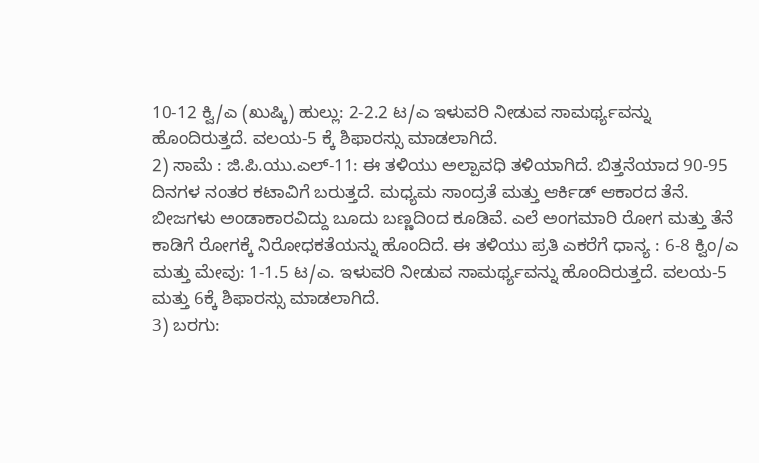10-12 ಕ್ವಿ/ಎ (ಖುಷ್ಕಿ) ಹುಲ್ಲು: 2-2.2 ಟ/ಎ ಇಳುವರಿ ನೀಡುವ ಸಾಮರ್ಥ್ಯವನ್ನು ಹೊಂದಿರುತ್ತದೆ. ವಲಯ-5 ಕ್ಕೆ ಶಿಫಾರಸ್ಸು ಮಾಡಲಾಗಿದೆ.
2) ಸಾಮೆ : ಜಿ.ಪಿ.ಯು.ಎಲ್-11: ಈ ತಳಿಯು ಅಲ್ಪಾವಧಿ ತಳಿಯಾಗಿದೆ. ಬಿತ್ತನೆಯಾದ 90-95 ದಿನಗಳ ನಂತರ ಕಟಾವಿಗೆ ಬರುತ್ತದೆ. ಮಧ್ಯಮ ಸಾಂದ್ರತೆ ಮತ್ತು ಆರ್ಕಿಡ್ ಆಕಾರದ ತೆನೆ. ಬೀಜಗಳು ಅಂಡಾಕಾರವಿದ್ದು ಬೂದು ಬಣ್ಣದಿಂದ ಕೂಡಿವೆ. ಎಲೆ ಅಂಗಮಾರಿ ರೋಗ ಮತ್ತು ತೆನೆ ಕಾಡಿಗೆ ರೋಗಕ್ಕೆ ನಿರೋಧಕತೆಯನ್ನು ಹೊಂದಿದೆ. ಈ ತಳಿಯು ಪ್ರತಿ ಎಕರೆಗೆ ಧಾನ್ಯ : 6-8 ಕ್ವಿಂ/ಎ ಮತ್ತು ಮೇವು: 1-1.5 ಟ/ಎ. ಇಳುವರಿ ನೀಡುವ ಸಾಮರ್ಥ್ಯವನ್ನು ಹೊಂದಿರುತ್ತದೆ. ವಲಯ-5 ಮತ್ತು 6ಕ್ಕೆ ಶಿಫಾರಸ್ಸು ಮಾಡಲಾಗಿದೆ.
3) ಬರಗು: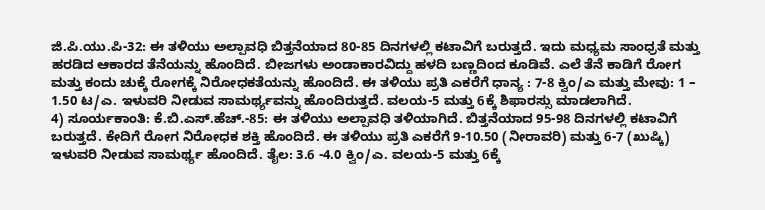ಜಿ.ಪಿ.ಯು.ಪಿ-32: ಈ ತಳಿಯು ಅಲ್ಪಾವಧಿ ಬಿತ್ತನೆಯಾದ 80-85 ದಿನಗಳಲ್ಲಿ ಕಟಾವಿಗೆ ಬರುತ್ತದೆ. ಇದು ಮಧ್ಯಮ ಸಾಂಧ್ರತೆ ಮತ್ತು ಹರಡಿದ ಆಕಾರದ ತೆನೆಯನ್ನು ಹೊಂದಿದೆ. ಬೀಜಗಳು ಅಂಡಾಕಾರವಿದ್ದು ಹಳದಿ ಬಣ್ಣದಿಂದ ಕೂಡಿವೆ. ಎಲೆ ತೆನೆ ಕಾಡಿಗೆ ರೋಗ ಮತ್ತು ಕಂದು ಚುಕ್ಕೆ ರೋಗಕ್ಕೆ ನಿರೋಧಕತೆಯನ್ನು ಹೊಂದಿದೆ. ಈ ತಳಿಯು ಪ್ರತಿ ಎಕರೆಗೆ ಧಾನ್ಯ : 7-8 ಕ್ವಿಂ/ಎ ಮತ್ತು ಮೇವು: 1 – 1.50 ಟ/ಎ. ಇಳುವರಿ ನೀಡುವ ಸಾಮರ್ಥ್ಯವನ್ನು ಹೊಂದಿರುತ್ತದೆ. ವಲಯ-5 ಮತ್ತು 6ಕ್ಕೆ ಶಿಫಾರಸ್ಸು ಮಾಡಲಾಗಿದೆ.
4) ಸೂರ್ಯಕಾಂತಿ: ಕೆ.ಬಿ.ಎಸ್.ಹೆಚ್.-85: ಈ ತಳಿಯು ಅಲ್ಪಾವಧಿ ತಳಿಯಾಗಿದೆ. ಬಿತ್ತನೆಯಾದ 95-98 ದಿನಗಳಲ್ಲಿ ಕಟಾವಿಗೆ ಬರುತ್ತದೆ. ಕೇದಿಗೆ ರೋಗ ನಿರೋಧಕ ಶಕ್ತಿ ಹೊಂದಿದೆ. ಈ ತಳಿಯು ಪ್ರತಿ ಎಕರೆಗೆ 9-10.50 (ನೀರಾವರಿ) ಮತ್ತು 6-7 (ಖುಷ್ಕಿ) ಇಳುವರಿ ನೀಡುವ ಸಾಮರ್ಥ್ಯ ಹೊಂದಿದೆ. ತೈಲ: 3.6 -4.0 ಕ್ವಿಂ/ಎ. ವಲಯ-5 ಮತ್ತು 6ಕ್ಕೆ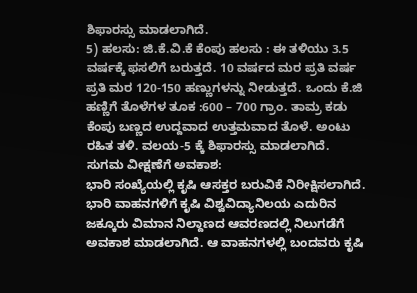ಶಿಫಾರಸ್ಸು ಮಾಡಲಾಗಿದೆ.
5) ಹಲಸು: ಜಿ.ಕೆ.ವಿ.ಕೆ ಕೆಂಪು ಹಲಸು : ಈ ತಳಿಯು 3.5 ವರ್ಷಕ್ಕೆ ಫಸಲಿಗೆ ಬರುತ್ತದೆ. 10 ವರ್ಷದ ಮರ ಪ್ರತಿ ವರ್ಷ ಪ್ರತಿ ಮರ 120-150 ಹಣ್ಣುಗಳನ್ನು ನೀಡುತ್ತದೆ. ಒಂದು ಕೆ.ಜಿ ಹಣ್ಣಿಗೆ ತೊಳೆಗಳ ತೂಕ :600 – 700 ಗ್ರಾಂ. ತಾಮ್ರ ಕಡು ಕೆಂಪು ಬಣ್ಣದ ಉದ್ದವಾದ ಉತ್ತಮವಾದ ತೊಳೆ. ಅಂಟು ರಹಿತ ತಳಿ. ವಲಯ-5 ಕ್ಕೆ ಶಿಫಾರಸ್ಸು ಮಾಡಲಾಗಿದೆ.
ಸುಗಮ ವೀಕ್ಷಣೆಗೆ ಅವಕಾಶ:
ಭಾರಿ ಸಂಖ್ಯೆಯಲ್ಲಿ ಕೃಷಿ ಆಸಕ್ತರ ಬರುವಿಕೆ ನಿರೀಕ್ಷಿಸಲಾಗಿದೆ. ಭಾರಿ ವಾಹನಗಳಿಗೆ ಕೃಷಿ ವಿಶ್ವವಿದ್ಯಾನಿಲಯ ಎದುರಿನ ಜಕ್ಕೂರು ವಿಮಾನ ನಿಲ್ದಾಣದ ಆವರಣದಲ್ಲಿ ನಿಲುಗಡೆಗೆ ಅವಕಾಶ ಮಾಡಲಾಗಿದೆ. ಆ ವಾಹನಗಳಲ್ಲಿ ಬಂದವರು ಕೃಷಿ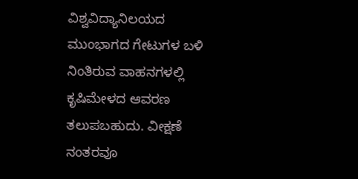ವಿಶ್ವವಿದ್ಯಾನಿಲಯದ ಮುಂಭಾಗದ ಗೇಟುಗಳ ಬಳಿ ನಿಂತಿರುವ ವಾಹನಗಳಲ್ಲಿ ಕೃಷಿಮೇಳದ ಆವರಣ ತಲುಪಬಹುದು. ವೀಕ್ಷಣೆ ನಂತರವೂ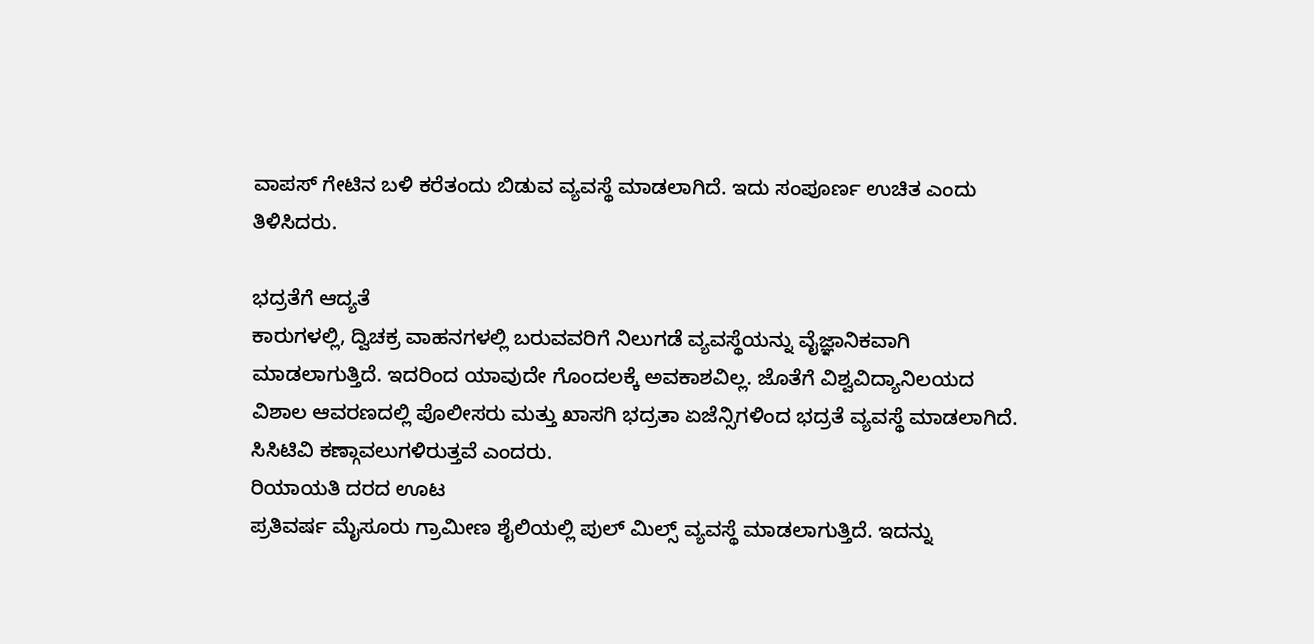ವಾಪಸ್ ಗೇಟಿನ ಬಳಿ ಕರೆತಂದು ಬಿಡುವ ವ್ಯವಸ್ಥೆ ಮಾಡಲಾಗಿದೆ. ಇದು ಸಂಪೂರ್ಣ ಉಚಿತ ಎಂದು ತಿಳಿಸಿದರು.

ಭದ್ರತೆಗೆ ಆದ್ಯತೆ
ಕಾರುಗಳಲ್ಲಿ, ದ್ವಿಚಕ್ರ ವಾಹನಗಳಲ್ಲಿ ಬರುವವರಿಗೆ ನಿಲುಗಡೆ ವ್ಯವಸ್ಥೆಯನ್ನು ವೈಜ್ಞಾನಿಕವಾಗಿ ಮಾಡಲಾಗುತ್ತಿದೆ. ಇದರಿಂದ ಯಾವುದೇ ಗೊಂದಲಕ್ಕೆ ಅವಕಾಶವಿಲ್ಲ. ಜೊತೆಗೆ ವಿಶ್ವವಿದ್ಯಾನಿಲಯದ ವಿಶಾಲ ಆವರಣದಲ್ಲಿ ಪೊಲೀಸರು ಮತ್ತು ಖಾಸಗಿ ಭದ್ರತಾ ಏಜೆನ್ಸಿಗಳಿಂದ ಭದ್ರತೆ ವ್ಯವಸ್ಥೆ ಮಾಡಲಾಗಿದೆ. ಸಿಸಿಟಿವಿ ಕಣ್ಗಾವಲುಗಳಿರುತ್ತವೆ ಎಂದರು.
ರಿಯಾಯತಿ ದರದ ಊಟ
ಪ್ರತಿವರ್ಷ ಮೈಸೂರು ಗ್ರಾಮೀಣ ಶೈಲಿಯಲ್ಲಿ ಪುಲ್ ಮಿಲ್ಸ್ ವ್ಯವಸ್ಥೆ ಮಾಡಲಾಗುತ್ತಿದೆ. ಇದನ್ನು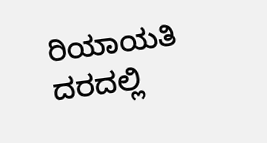ರಿಯಾಯತಿ ದರದಲ್ಲಿ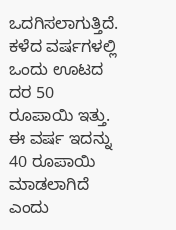ಒದಗಿಸಲಾಗುತ್ತಿದೆ. ಕಳೆದ ವರ್ಷಗಳಲ್ಲಿ ಒಂದು ಊಟದ ದರ 50 ರೂಪಾಯಿ ಇತ್ತು. ಈ ವರ್ಷ ಇದನ್ನು 40 ರೂಪಾಯಿ ಮಾಡಲಾಗಿದೆ ಎಂದು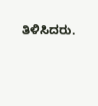ತಿಳಿಸಿದರು.